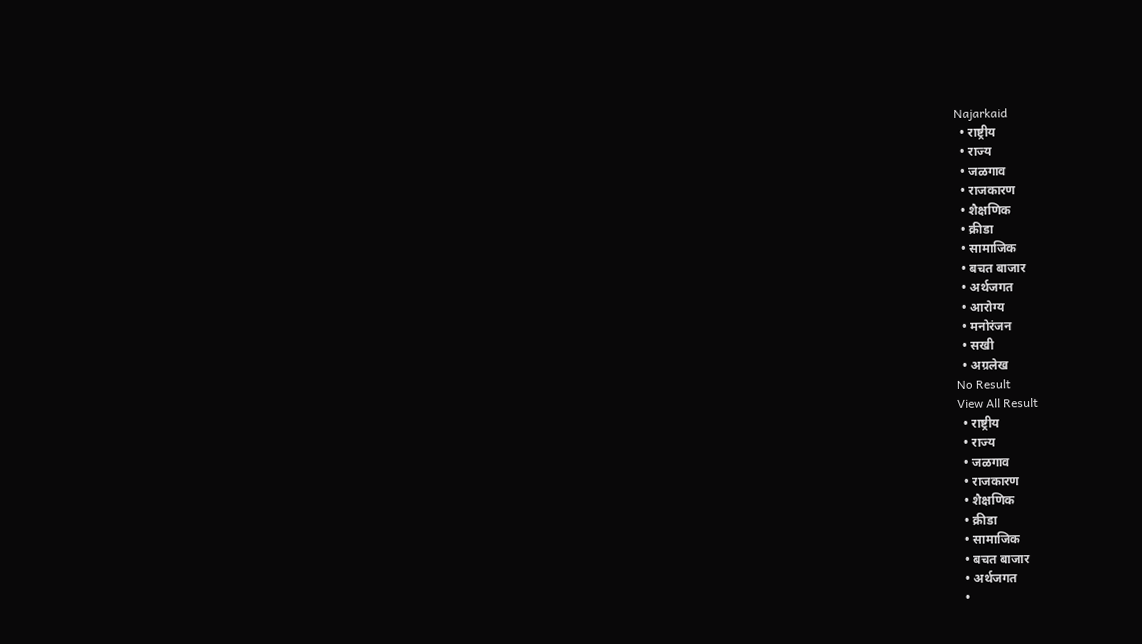Najarkaid
  • राष्ट्रीय
  • राज्य
  • जळगाव
  • राजकारण
  • शैक्षणिक
  • क्रीडा
  • सामाजिक
  • बचत बाजार
  • अर्थजगत
  • आरोग्य
  • मनोरंजन
  • सखी
  • अग्रलेख
No Result
View All Result
  • राष्ट्रीय
  • राज्य
  • जळगाव
  • राजकारण
  • शैक्षणिक
  • क्रीडा
  • सामाजिक
  • बचत बाजार
  • अर्थजगत
  •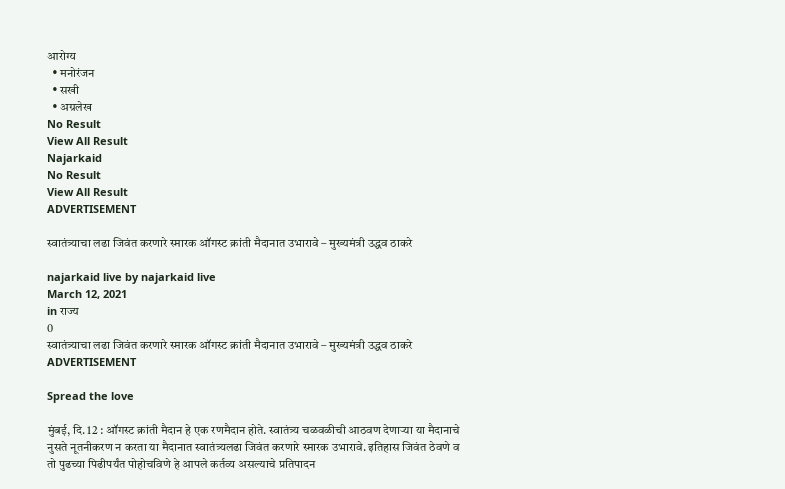आरोग्य
  • मनोरंजन
  • सखी
  • अग्रलेख
No Result
View All Result
Najarkaid
No Result
View All Result
ADVERTISEMENT

स्वातंत्र्याचा लढा जिवंत करणारे स्मारक ऑगस्ट क्रांती मैदानात उभारावे – मुख्यमंत्री उद्धव ठाकरे

najarkaid live by najarkaid live
March 12, 2021
in राज्य
0
स्वातंत्र्याचा लढा जिवंत करणारे स्मारक ऑगस्ट क्रांती मैदानात उभारावे – मुख्यमंत्री उद्धव ठाकरे
ADVERTISEMENT

Spread the love

मुंबई, दि. 12 : ऑगस्ट क्रांती मैदान हे एक रणमैदान होते. स्वातंत्र्य चळवळीची आठवण देणाऱ्या या मैदानाचे नुसते नूतनीकरण न करता या मैदानात स्वातंत्र्यलढा जिवंत करणारे स्मारक उभारावे. इतिहास जिवंत ठेवणे व तो पुढच्या पिढीपर्यंत पोहोचविणे हे आपले कर्तव्य असल्याचे प्रतिपादन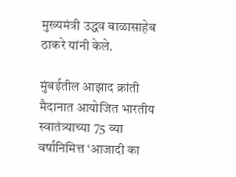मुख्यमंत्री उद्धव बाळासाहेब ठाकरे यांनी केले.

मुंबईतील आझाद क्रांती मैदानात आयोजित भारतीय स्वातंत्र्याच्या 75 व्या वर्षानिमित्त ‘आजादी का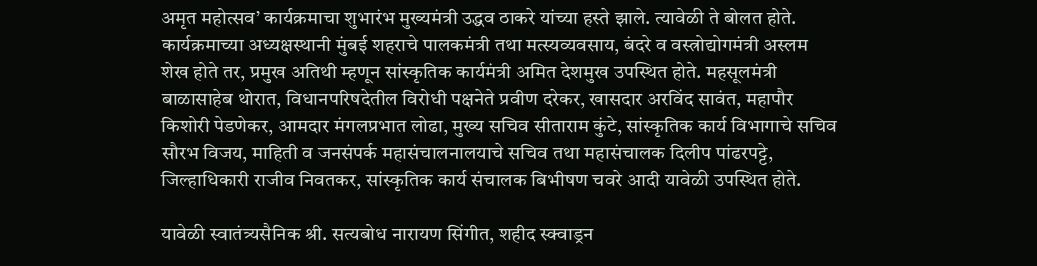अमृत महोत्सव’ कार्यक्रमाचा शुभारंभ मुख्यमंत्री उद्धव ठाकरे यांच्या हस्ते झाले. त्यावेळी ते बोलत होते. कार्यक्रमाच्या अध्यक्षस्थानी मुंबई शहराचे पालकमंत्री तथा मत्स्यव्यवसाय, बंदरे व वस्त्रोद्योगमंत्री अस्लम शेख होते तर, प्रमुख अतिथी म्हणून सांस्कृतिक कार्यमंत्री अमित देशमुख उपस्थित होते. महसूलमंत्री बाळासाहेब थोरात, विधानपरिषदेतील विरोधी पक्षनेते प्रवीण दरेकर, खासदार अरविंद सावंत, महापौर किशोरी पेडणेकर, आमदार मंगलप्रभात लोढा, मुख्य सचिव सीताराम कुंटे, सांस्कृतिक कार्य विभागाचे सचिव सौरभ विजय, माहिती व जनसंपर्क महासंचालनालयाचे सचिव तथा महासंचालक दिलीप पांढरपट्टे, जिल्हाधिकारी राजीव निवतकर, सांस्कृतिक कार्य संचालक बिभीषण चवरे आदी यावेळी उपस्थित होते.

यावेळी स्वातंत्र्यसैनिक श्री. सत्यबोध नारायण सिंगीत, शहीद स्क्वाड्रन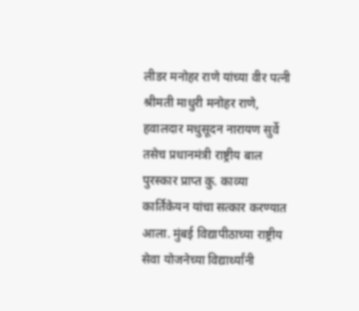लीडर मनोहर राणे यांच्या वीर पत्नी श्रीमती माधुरी मनोहर राणे, हवालदार मधुसूदन नारायण सुर्वे तसेच प्रधानमंत्री राष्ट्रीय बाल पुरस्कार प्राप्त कु. काव्या कार्तिकेयन यांचा सत्कार करण्यात आला. मुंबई विद्यापीठाच्या राष्ट्रीय सेवा योजनेच्या विद्यार्थ्यांनी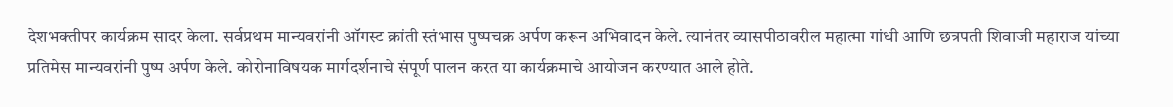देशभक्तीपर कार्यक्रम सादर केला. सर्वप्रथम मान्यवरांनी ऑगस्ट क्रांती स्तंभास पुष्पचक्र अर्पण करून अभिवादन केले. त्यानंतर व्यासपीठावरील महात्मा गांधी आणि छत्रपती शिवाजी महाराज यांच्या प्रतिमेस मान्यवरांनी पुष्प अर्पण केले. कोरोनाविषयक मार्गदर्शनाचे संपूर्ण पालन करत या कार्यक्रमाचे आयोजन करण्यात आले होते.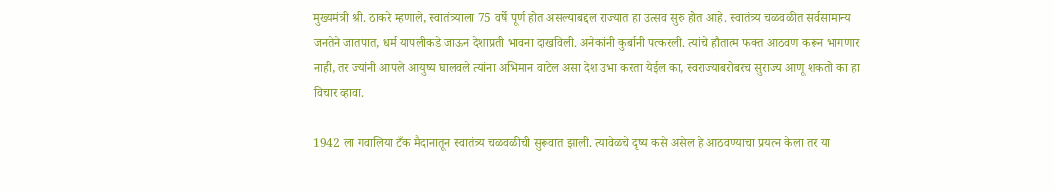मुख्यमंत्री श्री. ठाकरे म्हणाले, स्वातंत्र्याला 75 वर्षे पूर्ण होत असल्याबद्दल राज्यात हा उत्सव सुरु होत आहे. स्वातंत्र्य चळवळीत सर्वसामान्य जनतेने जातपात, धर्म यापलीकडे जाऊन देशाप्रती भावना दाखविली. अनेकांनी कुर्बानी पत्करली. त्यांचे हौतात्म फक्त आठवण करून भागणार नाही, तर ज्यांनी आपले आयुष्य घालवले त्यांना अभिमान वाटेल असा देश उभा करता येईल का, स्वराज्याबरोबरच सुराज्य आणू शकतो का हा विचार व्हावा.

1942 ला गवालिया टँक मैदानातून स्वातंत्र्य चळवळीची सुरूवात झाली. त्यावेळचे दृष्य कसे असेल हे आठवण्याचा प्रयत्न केला तर या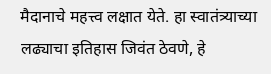मैदानाचे महत्त्व लक्षात येते. हा स्वातंत्र्याच्या लढ्याचा इतिहास जिवंत ठेवणे, हे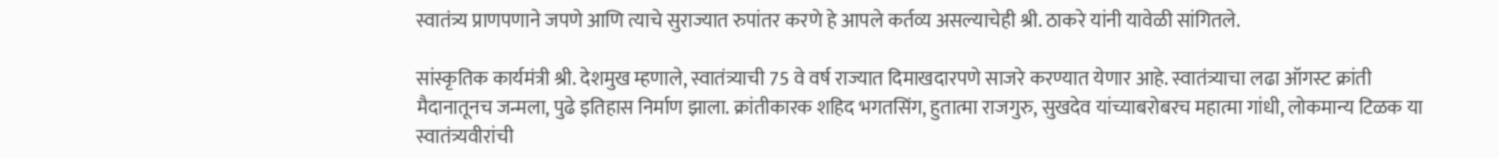स्वातंत्र्य प्राणपणाने जपणे आणि त्याचे सुराज्यात रुपांतर करणे हे आपले कर्तव्य असल्याचेही श्री. ठाकरे यांनी यावेळी सांगितले.

सांस्कृतिक कार्यमंत्री श्री. देशमुख म्हणाले, स्वातंत्र्याची 75 वे वर्ष राज्यात दिमाखदारपणे साजरे करण्यात येणार आहे. स्वातंत्र्याचा लढा ऑगस्ट क्रांती मैदानातूनच जन्मला, पुढे इतिहास निर्माण झाला. क्रांतीकारक शहिद भगतसिंग, हुतात्मा राजगुरु, सुखदेव यांच्याबरोबरच महात्मा गांधी, लोकमान्य टिळक या स्वातंत्र्यवीरांची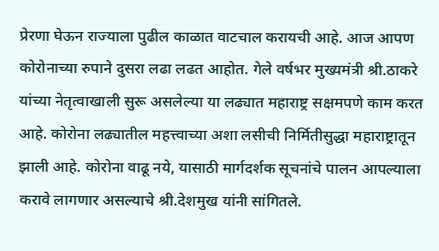प्रेरणा घेऊन राज्याला पुढील काळात वाटचाल करायची आहे. आज आपण कोरोनाच्या रुपाने दुसरा लढा लढत आहोत. गेले वर्षभर मुख्यमंत्री श्री.ठाकरे यांच्या नेतृत्वाखाली सुरू असलेल्या या लढ्यात महाराष्ट्र सक्षमपणे काम करत आहे. कोरोना लढ्यातील महत्त्वाच्या अशा लसीची निर्मितीसुद्धा महाराष्ट्रातून झाली आहे. कोरोना वाढू नये, यासाठी मार्गदर्शक सूचनांचे पालन आपल्याला करावे लागणार असल्याचे श्री.देशमुख यांनी सांगितले.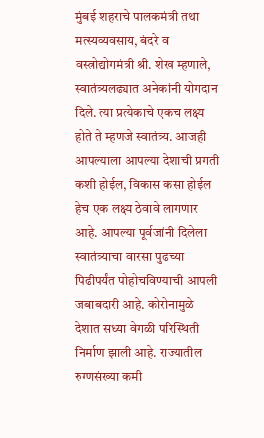मुंबई शहराचे पालकमंत्री तथा मत्स्यव्यवसाय, बंदरे व वस्त्रोद्योगमंत्री श्री. शेख म्हणाले, स्वातंत्र्यलढ्यात अनेकांनी योगदान दिले. त्या प्रत्येकाचे एकच लक्ष्य होते ते म्हणजे स्वातंत्र्य. आजही आपल्याला आपल्या देशाची प्रगती कशी होईल, विकास कसा होईल हेच एक लक्ष्य ठेवावे लागणार आहे. आपल्या पूर्वजांनी दिलेला स्वातंत्र्याचा वारसा पुढच्या पिढीपर्यंत पोहोचविण्याची आपली जबाबदारी आहे. कोरोनामुळे देशात सध्या वेगळी परिस्थिती निर्माण झाली आहे. राज्यातील रुग्णसंख्या कमी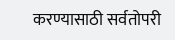करण्यासाठी सर्वतोपरी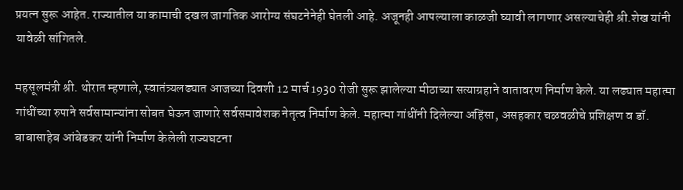प्रयत्न सुरू आहेत. राज्यातील या कामाची दखल जागतिक आरोग्य संघटनेनेही घेतली आहे. अजूनही आपल्याला काळजी घ्यावी लागणार असल्याचेही श्री.शेख यांनी यावेळी सांगितले.

महसूलमंत्री श्री. थोरात म्हणाले, स्वातंत्र्यलढ्यात आजच्या दिवशी 12 मार्च 1930 रोजी सुरू झालेल्या मीठाच्या सत्याग्रहाने वातावरण निर्माण केले. या लढ्यात महात्मा गांधींच्या रुपाने सर्वसामान्यांना सोबत घेऊन जाणारे सर्वसमावेशक नेतृत्व निर्माण केले. महात्मा गांधींनी दिलेल्या अहिंसा, असहकार चळवळीचे प्रशिक्षण व डॉ. बाबासाहेब आंबेडकर यांनी निर्माण केलेली राज्यघटना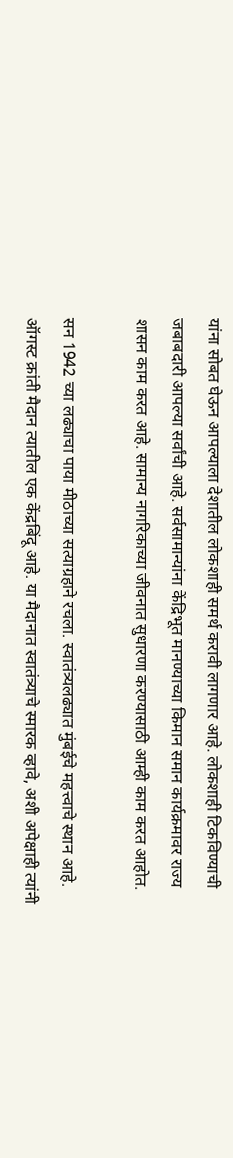यांना सोबत घेऊन आपल्याला देशातील लोकशाही समर्थ करावी लागणार आहे. लोकशाही टिकविण्याची जबाबदारी आपल्या सर्वांची आहे. सर्वसामान्यांना केंद्रिभूत मानण्याच्या किमान समान कार्यक्रमावर राज्य शासन काम करत आहे. सामान्य नागरिकाच्या जीवनात सुधारणा करण्यासाठी आम्ही काम करत आहोत.

सन 1942 च्या लढ्याचा पाया मीठाच्या सत्याग्रहाने रचला. स्वातंत्र्यलढ्यात मुंबईचे महत्त्वाचे स्थान आहे. ऑगस्ट क्रांती मैदान त्यातील एक केंद्रबिंदू आहे. या मैदानात स्वातंत्र्याचे स्मारक व्हावे, अशी अपेक्षाही त्यांनी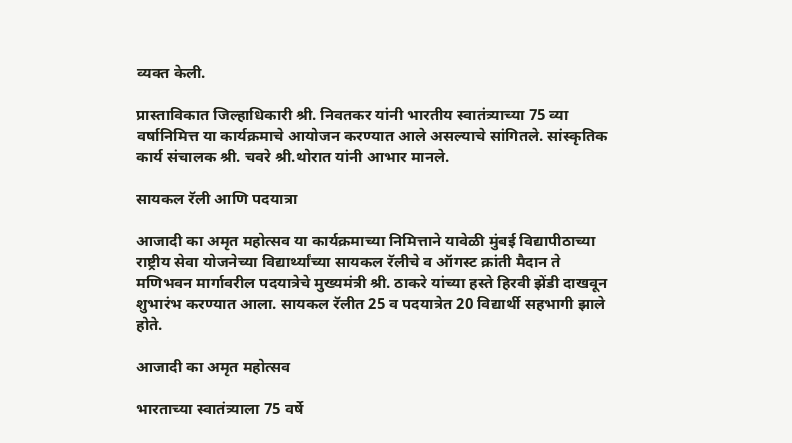व्यक्त केली.

प्रास्ताविकात जिल्हाधिकारी श्री. निवतकर यांनी भारतीय स्वातंत्र्याच्या 75 व्या वर्षानिमित्त या कार्यक्रमाचे आयोजन करण्यात आले असल्याचे सांगितले. सांस्कृतिक कार्य संचालक श्री. चवरे श्री.थोरात यांनी आभार मानले.

सायकल रॅली आणि पदयात्रा

आजादी का अमृत महोत्सव या कार्यक्रमाच्या निमित्ताने यावेळी मुंबई विद्यापीठाच्या राष्ट्रीय सेवा योजनेच्या विद्यार्थ्यांच्या सायकल रॅलीचे व ऑगस्ट क्रांती मैदान ते मणिभवन मार्गावरील पदयात्रेचे मुख्यमंत्री श्री. ठाकरे यांच्या हस्ते हिरवी झेंडी दाखवून शुभारंभ करण्यात आला. सायकल रॅलीत 25 व पदयात्रेत 20 विद्यार्थी सहभागी झाले होते.

आजादी का अमृत महोत्सव

भारताच्या स्वातंत्र्याला 75 वर्षे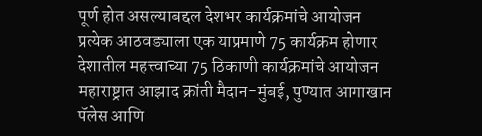पूर्ण होत असल्याबद्दल देशभर कार्यक्रमांचे आयोजन
प्रत्येक आठवड्याला एक याप्रमाणे 75 कार्यक्रम होणार
देशातील महत्त्वाच्या 75 ठिकाणी कार्यक्रमांचे आयोजन
महाराष्ट्रात आझाद क्रांती मैदान-मुंबई, पुण्यात आगाखान पॅलेस आणि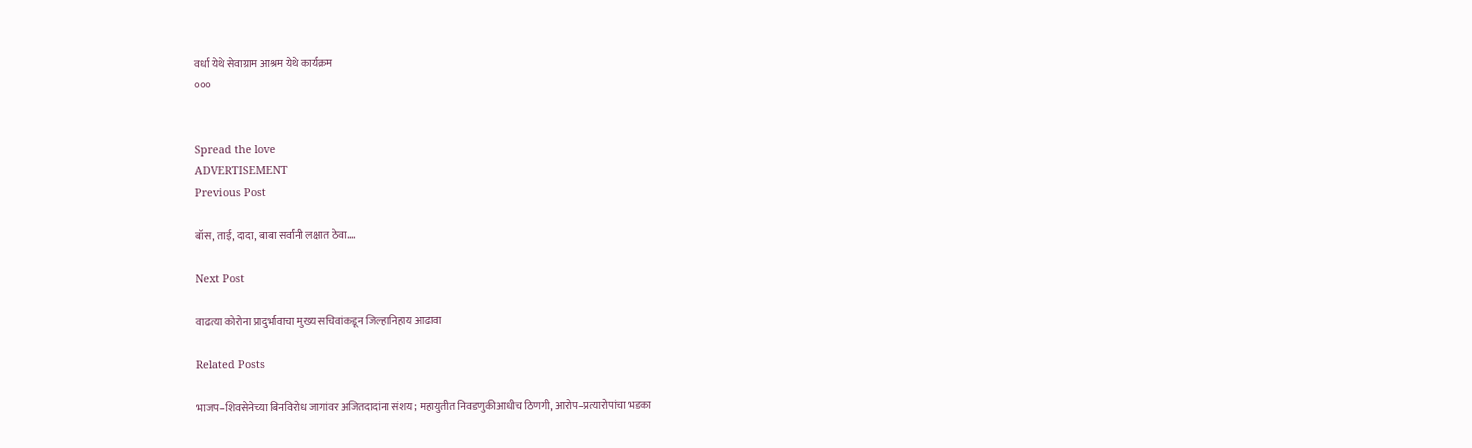वर्धा येथे सेवाग्राम आश्रम येथे कार्यक्रम
०००


Spread the love
ADVERTISEMENT
Previous Post

बॉस, ताई, दादा, बाबा सर्वांनी लक्षात ठेवा….

Next Post

वाढत्या कोरोना प्रादुर्भावाचा मुख्य सचिवांकडून जिल्हानिहाय आढावा

Related Posts

भाजप–शिवसेनेच्या बिनविरोध जागांवर अजितदादांना संशय; महायुतीत निवडणुकीआधीच ठिणगी, आरोप–प्रत्यारोपांचा भडका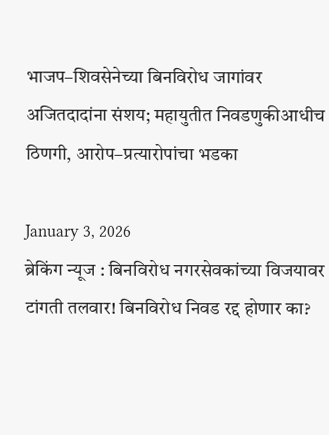भाजप–शिवसेनेच्या बिनविरोध जागांवर अजितदादांना संशय; महायुतीत निवडणुकीआधीच ठिणगी, आरोप–प्रत्यारोपांचा भडका

January 3, 2026
ब्रेकिंग न्यूज : बिनविरोध नगरसेवकांच्या विजयावर टांगती तलवार! बिनविरोध निवड रद्द होणार का?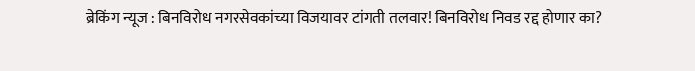ब्रेकिंग न्यूज : बिनविरोध नगरसेवकांच्या विजयावर टांगती तलवार! बिनविरोध निवड रद्द होणार का?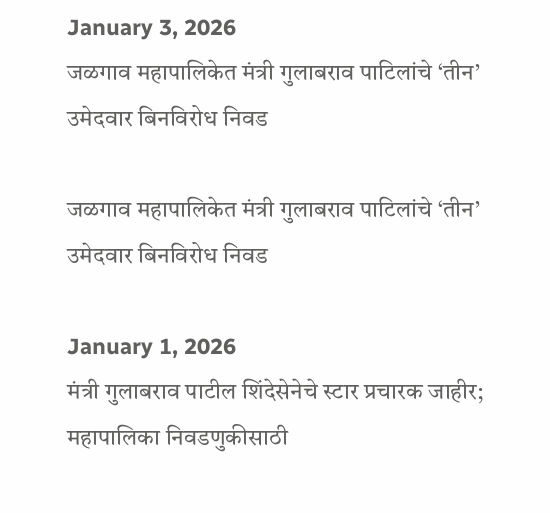January 3, 2026
जळगाव महापालिकेत मंत्री गुलाबराव पाटिलांचे ‘तीन’ उमेदवार बिनविरोध निवड

जळगाव महापालिकेत मंत्री गुलाबराव पाटिलांचे ‘तीन’ उमेदवार बिनविरोध निवड

January 1, 2026
मंत्री गुलाबराव पाटील शिंदेसेनेचे स्टार प्रचारक जाहीर; महापालिका निवडणुकीसाठी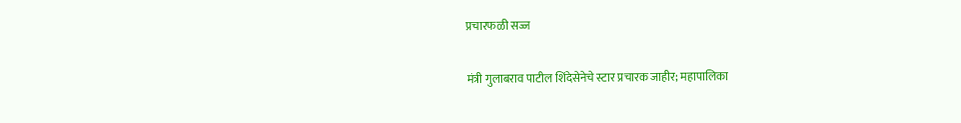प्रचारफळी सज्ज

मंत्री गुलाबराव पाटील शिंदेसेनेचे स्टार प्रचारक जाहीर; महापालिका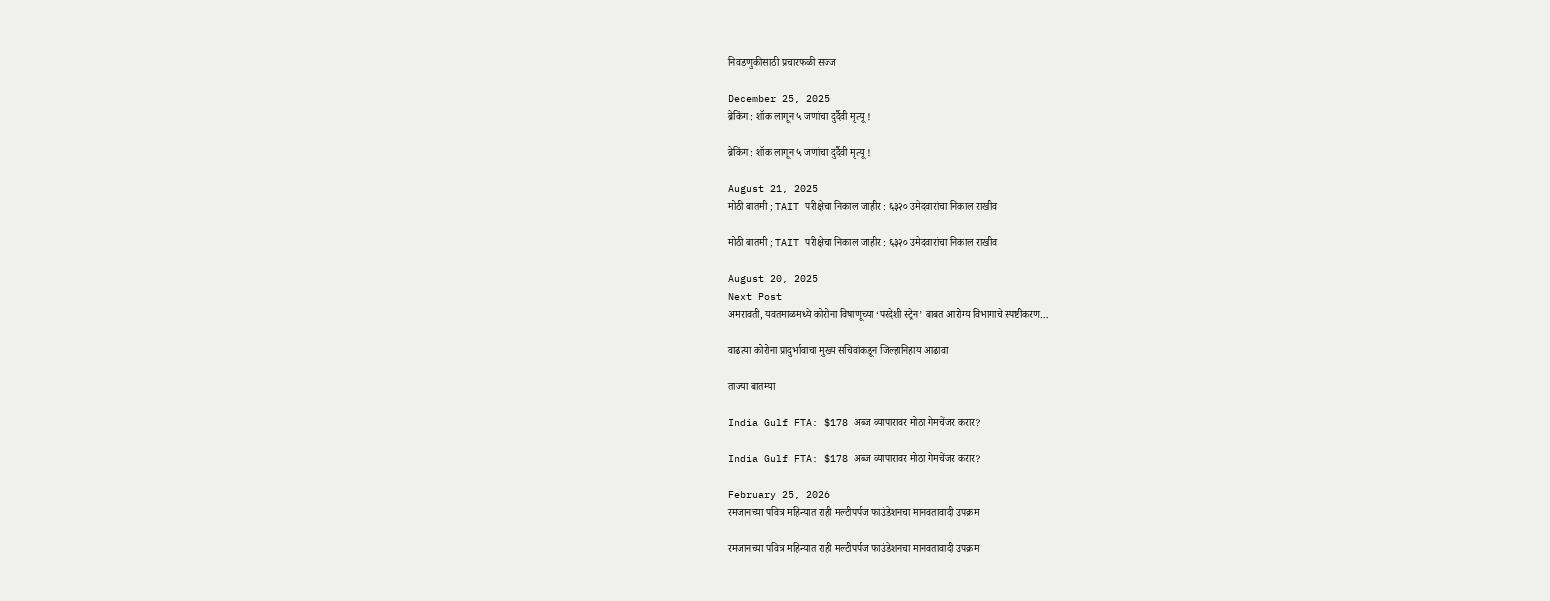निवडणुकीसाठी प्रचारफळी सज्ज

December 25, 2025
ब्रेकिंग : शॉक लागून ५ जणांचा दुर्दैवी मृत्यू !

ब्रेकिंग : शॉक लागून ५ जणांचा दुर्दैवी मृत्यू !

August 21, 2025
मोठी बातमी ; TAIT परीक्षेचा निकाल जाहीर : ६३२० उमेदवारांचा निकाल राखीव

मोठी बातमी ; TAIT परीक्षेचा निकाल जाहीर : ६३२० उमेदवारांचा निकाल राखीव

August 20, 2025
Next Post
अमरावती, यवतमाळमध्ये कोरोना विषाणूच्या ‘परदेशी स्ट्रेन’ बाबत आरोग्य विभागाचे स्पष्टीकरण…

वाढत्या कोरोना प्रादुर्भावाचा मुख्य सचिवांकडून जिल्हानिहाय आढावा

ताज्या बातम्या

India Gulf FTA: $178 अब्ज व्यापारावर मोठा गेमचेंजर करार?

India Gulf FTA: $178 अब्ज व्यापारावर मोठा गेमचेंजर करार?

February 25, 2026
रमजानच्या पवित्र महिन्यात राही मल्टीपर्पज फाउंडेशनचा मानवतावादी उपक्रम

रमजानच्या पवित्र महिन्यात राही मल्टीपर्पज फाउंडेशनचा मानवतावादी उपक्रम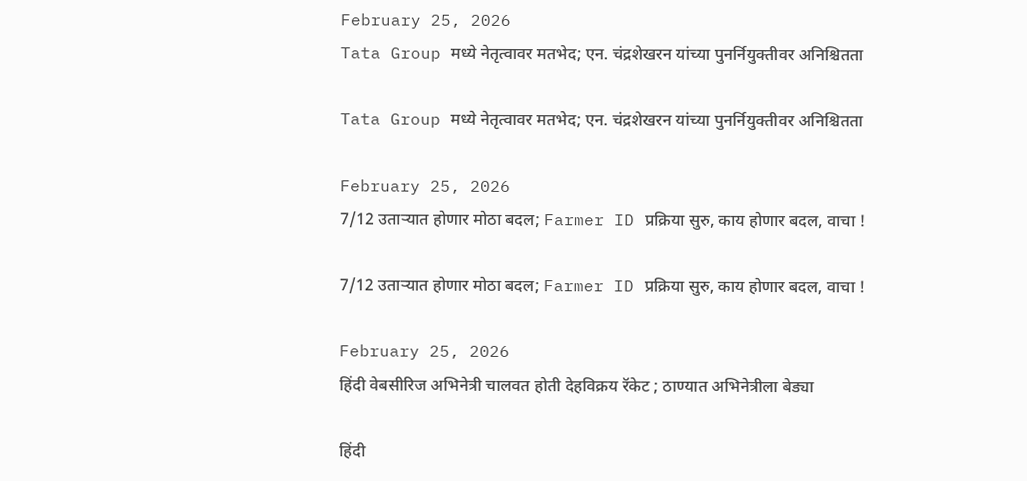February 25, 2026
Tata Group मध्ये नेतृत्वावर मतभेद; एन. चंद्रशेखरन यांच्या पुनर्नियुक्तीवर अनिश्चितता

Tata Group मध्ये नेतृत्वावर मतभेद; एन. चंद्रशेखरन यांच्या पुनर्नियुक्तीवर अनिश्चितता

February 25, 2026
7/12 उताऱ्यात होणार मोठा बदल; Farmer ID प्रक्रिया सुरु, काय होणार बदल, वाचा !

7/12 उताऱ्यात होणार मोठा बदल; Farmer ID प्रक्रिया सुरु, काय होणार बदल, वाचा !

February 25, 2026
हिंदी वेबसीरिज अभिनेत्री चालवत होती देहविक्रय रॅकेट ; ठाण्यात अभिनेत्रीला बेड्या

हिंदी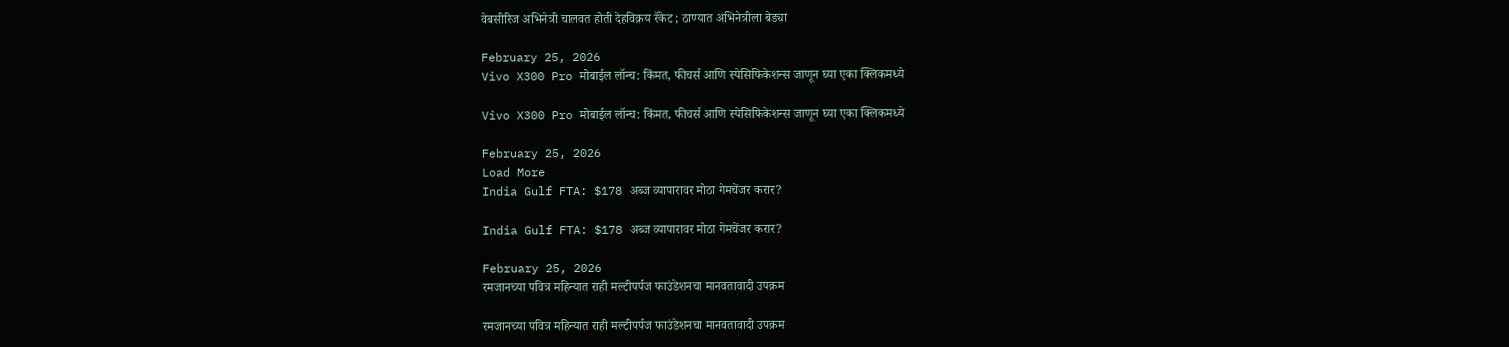वेबसीरिज अभिनेत्री चालवत होती देहविक्रय रॅकेट ; ठाण्यात अभिनेत्रीला बेड्या

February 25, 2026
Vivo X300 Pro मोबाईल लॉन्च: किंमत, फीचर्स आणि स्पेसिफिकेशन्स जाणून घ्या एका क्लिकमध्ये

Vivo X300 Pro मोबाईल लॉन्च: किंमत, फीचर्स आणि स्पेसिफिकेशन्स जाणून घ्या एका क्लिकमध्ये

February 25, 2026
Load More
India Gulf FTA: $178 अब्ज व्यापारावर मोठा गेमचेंजर करार?

India Gulf FTA: $178 अब्ज व्यापारावर मोठा गेमचेंजर करार?

February 25, 2026
रमजानच्या पवित्र महिन्यात राही मल्टीपर्पज फाउंडेशनचा मानवतावादी उपक्रम

रमजानच्या पवित्र महिन्यात राही मल्टीपर्पज फाउंडेशनचा मानवतावादी उपक्रम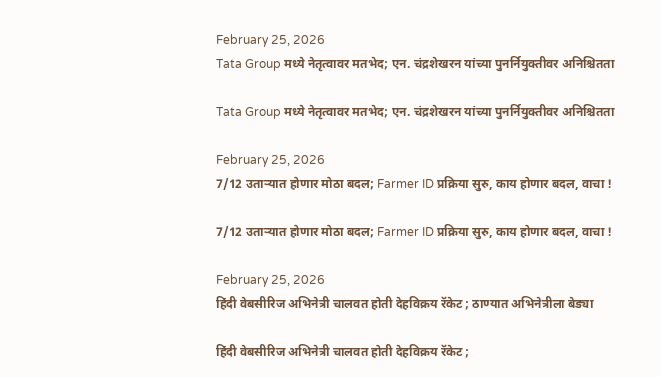February 25, 2026
Tata Group मध्ये नेतृत्वावर मतभेद; एन. चंद्रशेखरन यांच्या पुनर्नियुक्तीवर अनिश्चितता

Tata Group मध्ये नेतृत्वावर मतभेद; एन. चंद्रशेखरन यांच्या पुनर्नियुक्तीवर अनिश्चितता

February 25, 2026
7/12 उताऱ्यात होणार मोठा बदल; Farmer ID प्रक्रिया सुरु, काय होणार बदल, वाचा !

7/12 उताऱ्यात होणार मोठा बदल; Farmer ID प्रक्रिया सुरु, काय होणार बदल, वाचा !

February 25, 2026
हिंदी वेबसीरिज अभिनेत्री चालवत होती देहविक्रय रॅकेट ; ठाण्यात अभिनेत्रीला बेड्या

हिंदी वेबसीरिज अभिनेत्री चालवत होती देहविक्रय रॅकेट ;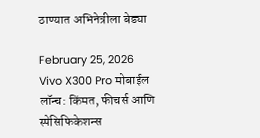ठाण्यात अभिनेत्रीला बेड्या

February 25, 2026
Vivo X300 Pro मोबाईल लॉन्च: किंमत, फीचर्स आणि स्पेसिफिकेशन्स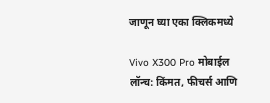जाणून घ्या एका क्लिकमध्ये

Vivo X300 Pro मोबाईल लॉन्च: किंमत, फीचर्स आणि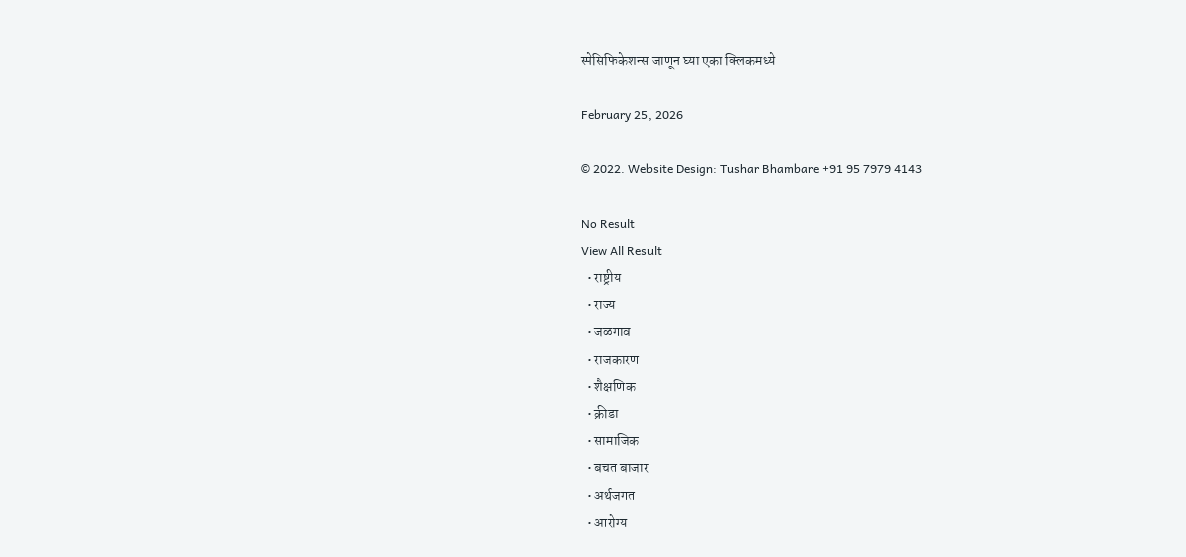स्पेसिफिकेशन्स जाणून घ्या एका क्लिकमध्ये

February 25, 2026

© 2022. Website Design: Tushar Bhambare +91 95 7979 4143

No Result
View All Result
  • राष्ट्रीय
  • राज्य
  • जळगाव
  • राजकारण
  • शैक्षणिक
  • क्रीडा
  • सामाजिक
  • बचत बाजार
  • अर्थजगत
  • आरोग्य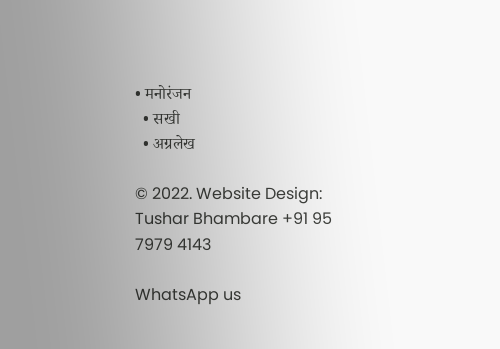• मनोरंजन
  • सखी
  • अग्रलेख

© 2022. Website Design: Tushar Bhambare +91 95 7979 4143

WhatsApp us